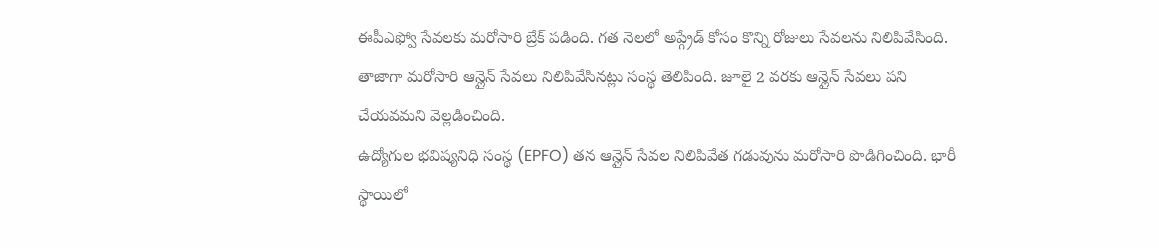ఈపీఎఫ్వో సేవలకు మరోసారి బ్రేక్ పడింది. గత నెలలో అప్గ్రేడ్ కోసం కొన్ని రోజులు సేవలను నిలిపివేసింది. తాజాగా మరోసారి ఆన్లైన్ సేవలు నిలిపివేసినట్లు సంస్థ తెలిపింది. జూలై 2 వరకు ఆన్లైన్ సేవలు పని చేయవమని వెల్లడించింది.
ఉద్యోగుల భవిష్యనిధి సంస్థ (EPFO) తన ఆన్లైన్ సేవల నిలిపివేత గడువును మరోసారి పొడిగించింది. భారీ స్థాయిలో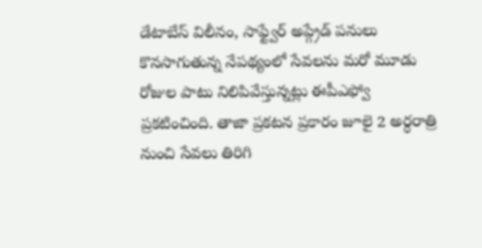డేటాబేస్ విలీనం, సాఫ్ట్వేర్ అప్గ్రేడ్ పనులు కొనసాగుతున్న నేపథ్యంలో సేవలను మరో మూడు రోజుల పాటు నిలిపివేస్తున్నట్లు ఈపీఎఫ్వో ప్రకటించింది. తాజా ప్రకటన ప్రకారం జూలై 2 అర్ధరాత్రి నుంచి సేవలు తిరిగి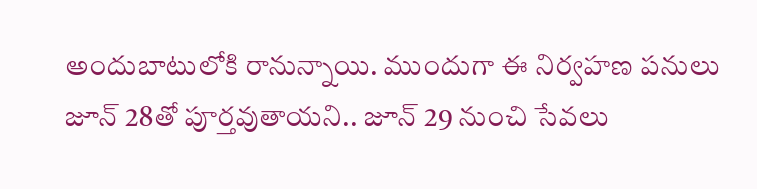అందుబాటులోకి రానున్నాయి. ముందుగా ఈ నిర్వహణ పనులు జూన్ 28తో పూర్తవుతాయని.. జూన్ 29 నుంచి సేవలు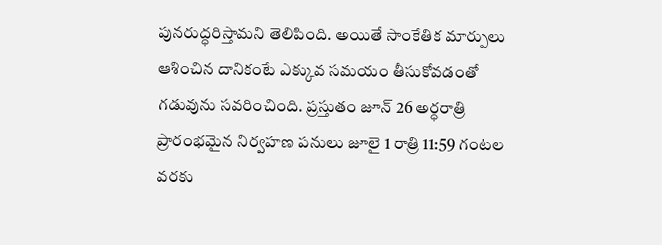పునరుద్ధరిస్తామని తెలిపింది. అయితే సాంకేతిక మార్పులు ఆశించిన దానికంటే ఎక్కువ సమయం తీసుకోవడంతో గడువును సవరించింది. ప్రస్తుతం జూన్ 26 అర్ధరాత్రి ప్రారంభమైన నిర్వహణ పనులు జూలై 1 రాత్రి 11:59 గంటల వరకు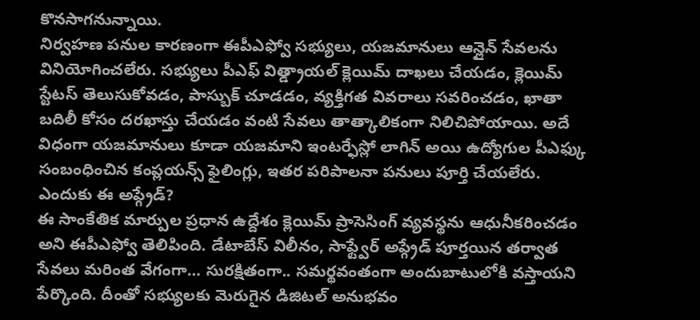కొనసాగనున్నాయి.
నిర్వహణ పనుల కారణంగా ఈపీఎఫ్వో సభ్యులు, యజమానులు ఆన్లైన్ సేవలను వినియోగించలేరు. సభ్యులు పీఎఫ్ విత్డ్రాయల్ క్లెయిమ్ దాఖలు చేయడం, క్లెయిమ్ స్టేటస్ తెలుసుకోవడం, పాస్బుక్ చూడడం, వ్యక్తిగత వివరాలు సవరించడం, ఖాతా బదిలీ కోసం దరఖాస్తు చేయడం వంటి సేవలు తాత్కాలికంగా నిలిచిపోయాయి. అదే విధంగా యజమానులు కూడా యజమాని ఇంటర్ఫేస్లో లాగిన్ అయి ఉద్యోగుల పీఎఫ్కు సంబంధించిన కంప్లయన్స్ ఫైలింగ్లు, ఇతర పరిపాలనా పనులు పూర్తి చేయలేరు.
ఎందుకు ఈ అప్గ్రేడ్?
ఈ సాంకేతిక మార్పుల ప్రధాన ఉద్దేశం క్లెయిమ్ ప్రాసెసింగ్ వ్యవస్థను ఆధునీకరించడం అని ఈపీఎఫ్వో తెలిపింది. డేటాబేస్ విలీనం, సాఫ్ట్వేర్ అప్గ్రేడ్ పూర్తయిన తర్వాత సేవలు మరింత వేగంగా… సురక్షితంగా.. సమర్థవంతంగా అందుబాటులోకి వస్తాయని పేర్కొంది. దీంతో సభ్యులకు మెరుగైన డిజిటల్ అనుభవం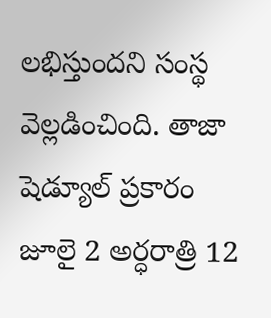లభిస్తుందని సంస్థ వెల్లడించింది. తాజా షెడ్యూల్ ప్రకారం జూలై 2 అర్ధరాత్రి 12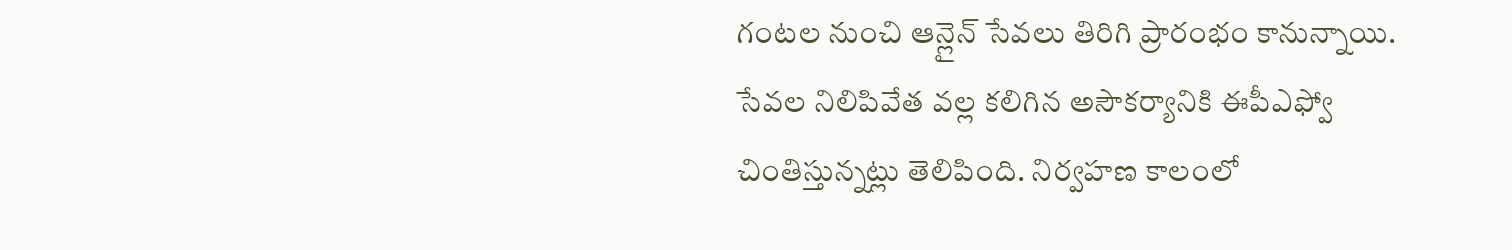గంటల నుంచి ఆన్లైన్ సేవలు తిరిగి ప్రారంభం కానున్నాయి. సేవల నిలిపివేత వల్ల కలిగిన అసౌకర్యానికి ఈపీఎఫ్వో చింతిస్తున్నట్లు తెలిపింది. నిర్వహణ కాలంలో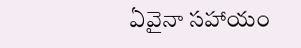ఏవైనా సహాయం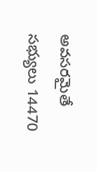అవసరమైతే సభ్యులు 14470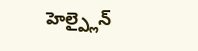హెల్ప్లైన్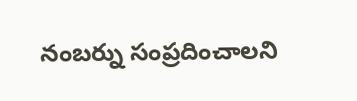నంబర్ను సంప్రదించాలని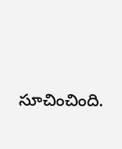సూచించింది.